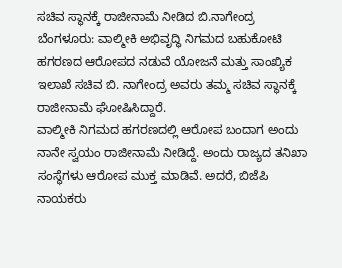ಸಚಿವ ಸ್ಥಾನಕ್ಕೆ ರಾಜೀನಾಮೆ ನೀಡಿದ ಬಿ.ನಾಗೇಂದ್ರ
ಬೆಂಗಳೂರು: ವಾಲ್ಮೀಕಿ ಅಭಿವೃದ್ಧಿ ನಿಗಮದ ಬಹುಕೋಟಿ ಹಗರಣದ ಆರೋಪದ ನಡುವೆ ಯೋಜನೆ ಮತ್ತು ಸಾಂಖ್ಯಿಕ ಇಲಾಖೆ ಸಚಿವ ಬಿ. ನಾಗೇಂದ್ರ ಅವರು ತಮ್ಮ ಸಚಿವ ಸ್ಥಾನಕ್ಕೆ ರಾಜೀನಾಮೆ ಘೋಷಿಸಿದ್ದಾರೆ.
ವಾಲ್ಮೀಕಿ ನಿಗಮದ ಹಗರಣದಲ್ಲಿ ಆರೋಪ ಬಂದಾಗ ಅಂದು ನಾನೇ ಸ್ವಯಂ ರಾಜೀನಾಮೆ ನೀಡಿದ್ದೆ. ಅಂದು ರಾಜ್ಯದ ತನಿಖಾ ಸಂಸ್ಥೆಗಳು ಆರೋಪ ಮುಕ್ತ ಮಾಡಿವೆ. ಅದರೆ, ಬಿಜೆಪಿ ನಾಯಕರು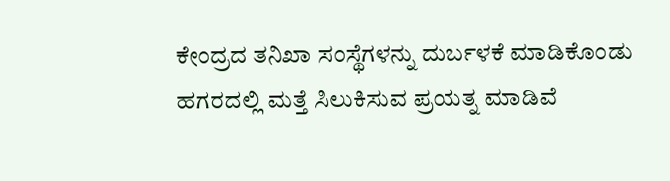ಕೇಂದ್ರದ ತನಿಖಾ ಸಂಸ್ಥೆಗಳನ್ನು ದುರ್ಬಳಕೆ ಮಾಡಿಕೊಂಡು ಹಗರದಲ್ಲಿ ಮತ್ತೆ ಸಿಲುಕಿಸುವ ಪ್ರಯತ್ನ ಮಾಡಿವೆ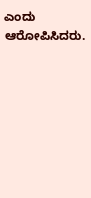ಎಂದು ಆರೋಪಿಸಿದರು.